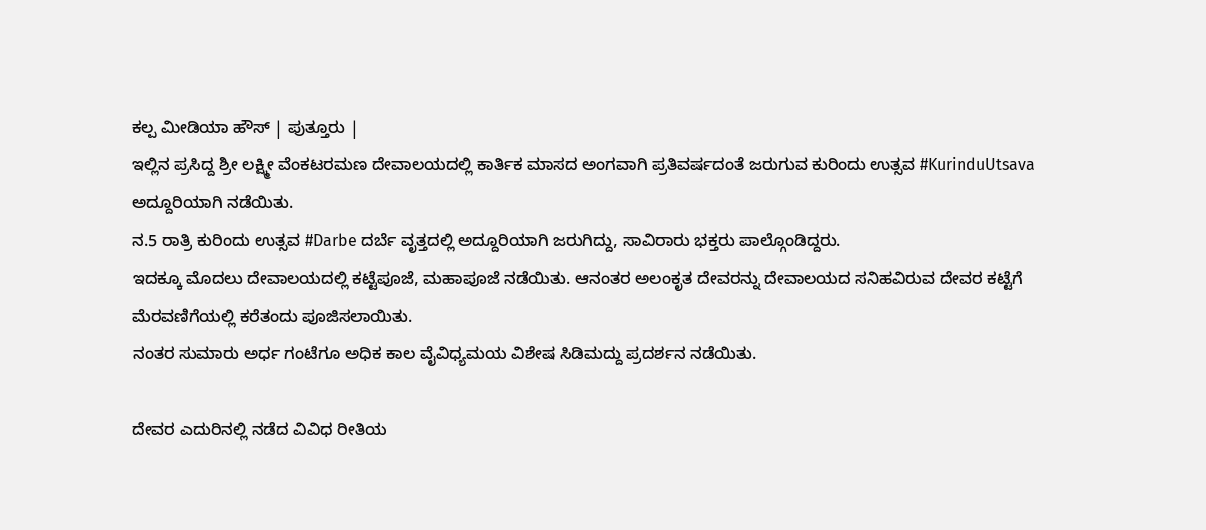ಕಲ್ಪ ಮೀಡಿಯಾ ಹೌಸ್ | ಪುತ್ತೂರು |
ಇಲ್ಲಿನ ಪ್ರಸಿದ್ದ ಶ್ರೀ ಲಕ್ಷ್ಮೀ ವೆಂಕಟರಮಣ ದೇವಾಲಯದಲ್ಲಿ ಕಾರ್ತಿಕ ಮಾಸದ ಅಂಗವಾಗಿ ಪ್ರತಿವರ್ಷದಂತೆ ಜರುಗುವ ಕುರಿಂದು ಉತ್ಸವ #KurinduUtsava ಅದ್ದೂರಿಯಾಗಿ ನಡೆಯಿತು.
ನ.5 ರಾತ್ರಿ ಕುರಿಂದು ಉತ್ಸವ #Darbe ದರ್ಬೆ ವೃತ್ತದಲ್ಲಿ ಅದ್ದೂರಿಯಾಗಿ ಜರುಗಿದ್ದು, ಸಾವಿರಾರು ಭಕ್ತರು ಪಾಲ್ಗೊಂಡಿದ್ದರು.
ಇದಕ್ಕೂ ಮೊದಲು ದೇವಾಲಯದಲ್ಲಿ ಕಟ್ಟೆಪೂಜೆ, ಮಹಾಪೂಜೆ ನಡೆಯಿತು. ಆನಂತರ ಅಲಂಕೃತ ದೇವರನ್ನು ದೇವಾಲಯದ ಸನಿಹವಿರುವ ದೇವರ ಕಟ್ಟೆಗೆ ಮೆರವಣಿಗೆಯಲ್ಲಿ ಕರೆತಂದು ಪೂಜಿಸಲಾಯಿತು.
ನಂತರ ಸುಮಾರು ಅರ್ಧ ಗಂಟೆಗೂ ಅಧಿಕ ಕಾಲ ವೈವಿಧ್ಯಮಯ ವಿಶೇಷ ಸಿಡಿಮದ್ದು ಪ್ರದರ್ಶನ ನಡೆಯಿತು.

ದೇವರ ಎದುರಿನಲ್ಲಿ ನಡೆದ ವಿವಿಧ ರೀತಿಯ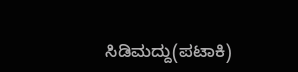ಸಿಡಿಮದ್ದು(ಪಟಾಕಿ)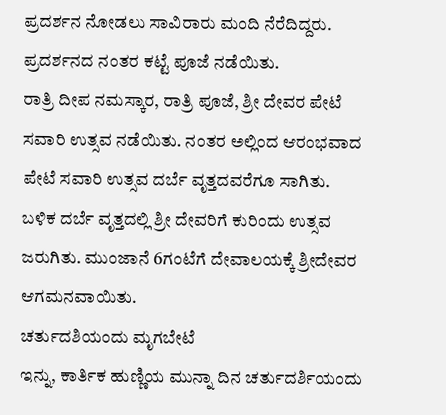ಪ್ರದರ್ಶನ ನೋಡಲು ಸಾವಿರಾರು ಮಂದಿ ನೆರೆದಿದ್ದರು. ಪ್ರದರ್ಶನದ ನಂತರ ಕಟ್ಟೆ ಪೂಜೆ ನಡೆಯಿತು.
ರಾತ್ರಿ ದೀಪ ನಮಸ್ಕಾರ, ರಾತ್ರಿ ಪೂಜೆ, ಶ್ರೀ ದೇವರ ಪೇಟೆ ಸವಾರಿ ಉತ್ಸವ ನಡೆಯಿತು. ನಂತರ ಅಲ್ಲಿಂದ ಆರಂಭವಾದ ಪೇಟೆ ಸವಾರಿ ಉತ್ಸವ ದರ್ಬೆ ವೃತ್ತದವರೆಗೂ ಸಾಗಿತು.
ಬಳಿಕ ದರ್ಬೆ ವೃತ್ತದಲ್ಲಿ ಶ್ರೀ ದೇವರಿಗೆ ಕುರಿಂದು ಉತ್ಸವ ಜರುಗಿತು. ಮುಂಜಾನೆ 6ಗಂಟೆಗೆ ದೇವಾಲಯಕ್ಕೆ ಶ್ರೀದೇವರ ಆಗಮನವಾಯಿತು.
ಚರ್ತುದಶಿಯಂದು ಮೃಗಬೇಟೆ
ಇನ್ನು, ಕಾರ್ತಿಕ ಹುಣ್ಣಿಯ ಮುನ್ನಾ ದಿನ ಚರ್ತುದರ್ಶಿಯಂದು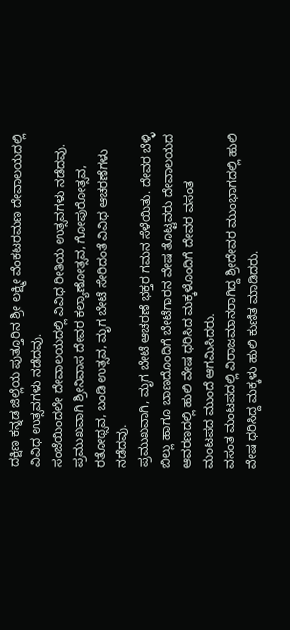ದಕ್ಷಿಣ ಕನ್ನಡ ಜಿಲ್ಲೆಯ ಪುತ್ತೂರಿನ ಶ್ರೀ ಲಕ್ಷ್ಮೀ ವೆಂಕಟರಮಣ ದೇವಾಲಯದಲ್ಲಿ ವಿವಿಧ ಉತ್ಸವಗಳು ನಡೆದವು.
ಸಂಜೆಯಿಂದಲೇ ದೇವಾಲಯದಲ್ಲಿ ವಿವಿಧ ರೀತಿಯ ಉತ್ಸವಗಳು ನಡೆದವು. ಪ್ರಮುಖವಾಗಿ ಶ್ರೀನಿವಾಸ ದೇವರ ಕಲ್ಯಾಣೋತ್ಸವ, ಗೋಪುರೋತ್ಸವ, ರತೋಥ್ಸವ, ಬಂಡಿ ಉತ್ಸವ, ಮೃಗ ಬೇಟೆ ಸೇರಿದಂತೆ ವಿವಿಧ ಆಚರಣೆಗಳು ನಡೆದವು.
ಪ್ರಮುಖವಾಗಿ, ಮೃಗ ಬೇಟೆ ಆಚರಣೆ ಭಕ್ತರ ಗಮನ ಸೆಳೆಯಿತು. ದೇವರ ಬೆಳ್ಳಿ ಬಿಲ್ಲು ಹಾಗೂ ಬಾಣದೊಂದಿಗೆ ಬೇಟೆಗಾರನ ವೇಷ ತೊಟ್ಟವರು ದೇವಾಲಯದ ಆವರಣದಲ್ಲಿ ಹುಲಿ ವೇಷ ಧರಿಸಿದ ಮಕ್ಕಳೊಂದಿಗೆ ದೇವರ ವಸಂತ ಮಂಟಪದ ಮುಂದೆ ಆಗಮಿಸಿದರು.
ವಸಂತ ಮಂಟಪದಲ್ಲಿ ವಿರಾಜಮಾನರಾಗಿದ್ದ ಶ್ರೀದೇವರ ಮುಂಭಾಗದಲ್ಲಿ ಹುಲಿ ವೇಷ ಧರಿಸಿದ್ದ ಮಕ್ಕಳು ಹುಲಿ ಕುಣಿತ ಮಾಡಿದರು.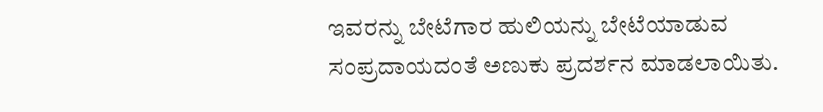ಇವರನ್ನು ಬೇಟೆಗಾರ ಹುಲಿಯನ್ನು ಬೇಟೆಯಾಡುವ ಸಂಪ್ರದಾಯದಂತೆ ಅಣುಕು ಪ್ರದರ್ಶನ ಮಾಡಲಾಯಿತು.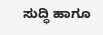ಸುದ್ಧಿ ಹಾಗೂ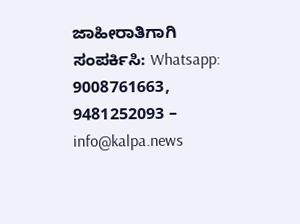ಜಾಹೀರಾತಿಗಾಗಿ ಸಂಪರ್ಕಿಸಿ: Whatsapp: 9008761663, 9481252093 – info@kalpa.news